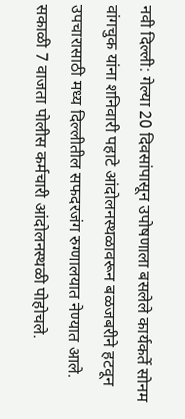नवी दिल्ली: गेल्या 20 दिवसांपासून उपोषणाला बसलेले कार्यकर्ते सोनम वांगचुक यांना शनिवारी पहाटे आंदोलनस्थळावरून बळजबरीने हटवून उपचारासाठी मध्य दिल्लीतील सफदरजंग रुग्णालयात नेण्यात आले. सकाळी 7 वाजता पोलीस कर्मचारी आंदोलनस्थळी पोहोचले.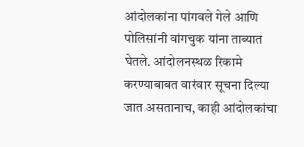आंदोलकांना पांगवले गेले आणि पोलिसांनी वांगचुक यांना ताब्यात घेतले. आंदोलनस्थळ रिकामे करण्याबाबत वारंवार सूचना दिल्या जात असतानाच, काही आंदोलकांचा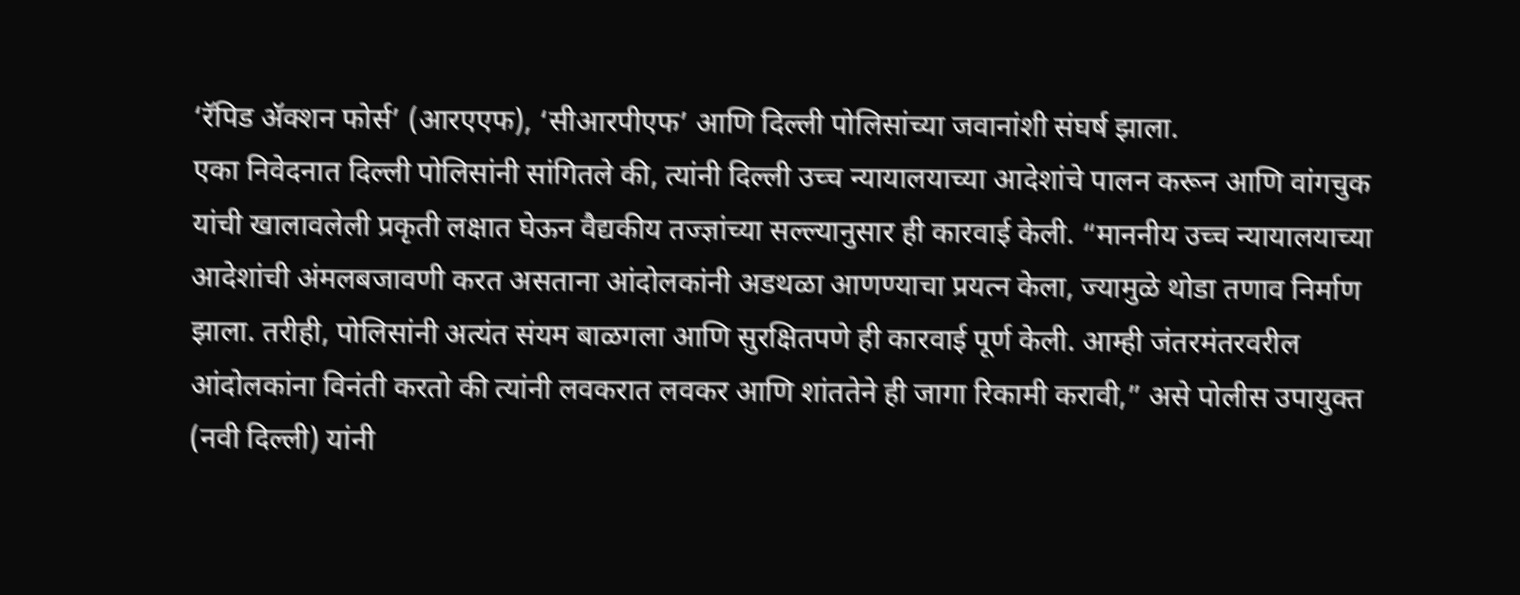‘रॅपिड ॲक्शन फोर्स’ (आरएएफ), ‘सीआरपीएफ’ आणि दिल्ली पोलिसांच्या जवानांशी संघर्ष झाला.
एका निवेदनात दिल्ली पोलिसांनी सांगितले की, त्यांनी दिल्ली उच्च न्यायालयाच्या आदेशांचे पालन करून आणि वांगचुक यांची खालावलेली प्रकृती लक्षात घेऊन वैद्यकीय तज्ज्ञांच्या सल्ल्यानुसार ही कारवाई केली. “माननीय उच्च न्यायालयाच्या आदेशांची अंमलबजावणी करत असताना आंदोलकांनी अडथळा आणण्याचा प्रयत्न केला, ज्यामुळे थोडा तणाव निर्माण झाला. तरीही, पोलिसांनी अत्यंत संयम बाळगला आणि सुरक्षितपणे ही कारवाई पूर्ण केली. आम्ही जंतरमंतरवरील आंदोलकांना विनंती करतो की त्यांनी लवकरात लवकर आणि शांततेने ही जागा रिकामी करावी,” असे पोलीस उपायुक्त (नवी दिल्ली) यांनी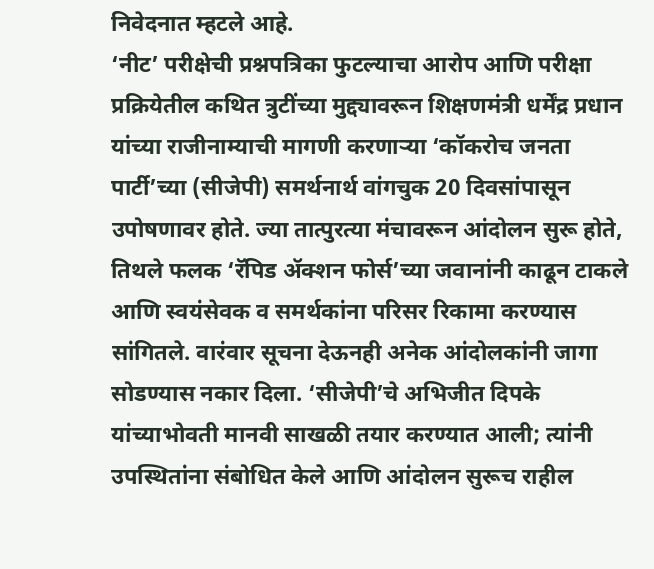निवेदनात म्हटले आहे.
‘नीट’ परीक्षेची प्रश्नपत्रिका फुटल्याचा आरोप आणि परीक्षा प्रक्रियेतील कथित त्रुटींच्या मुद्द्यावरून शिक्षणमंत्री धर्मेंद्र प्रधान यांच्या राजीनाम्याची मागणी करणाऱ्या ‘कॉकरोच जनता पार्टी’च्या (सीजेपी) समर्थनार्थ वांगचुक 20 दिवसांपासून उपोषणावर होते. ज्या तात्पुरत्या मंचावरून आंदोलन सुरू होते, तिथले फलक ‘रॅपिड ॲक्शन फोर्स’च्या जवानांनी काढून टाकले आणि स्वयंसेवक व समर्थकांना परिसर रिकामा करण्यास सांगितले. वारंवार सूचना देऊनही अनेक आंदोलकांनी जागा सोडण्यास नकार दिला. ‘सीजेपी’चे अभिजीत दिपके यांच्याभोवती मानवी साखळी तयार करण्यात आली; त्यांनी उपस्थितांना संबोधित केले आणि आंदोलन सुरूच राहील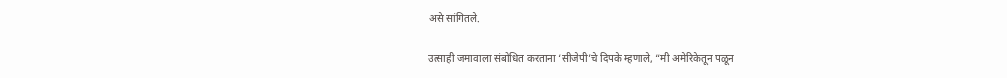असे सांगितले.

उत्साही जमावाला संबोधित करताना ‘सीजेपी’चे दिपके म्हणाले, “मी अमेरिकेतून पळून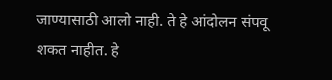जाण्यासाठी आलो नाही. ते हे आंदोलन संपवू शकत नाहीत. हे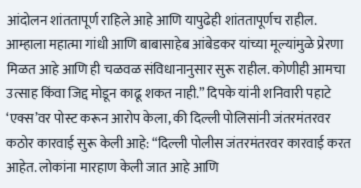आंदोलन शांततापूर्ण राहिले आहे आणि यापुढेही शांततापूर्णच राहील. आम्हाला महात्मा गांधी आणि बाबासाहेब आंबेडकर यांच्या मूल्यांमुळे प्रेरणा मिळत आहे आणि ही चळवळ संविधानानुसार सुरू राहील. कोणीही आमचा उत्साह किंवा जिद्द मोडून काढू शकत नाही.” दिपके यांनी शनिवारी पहाटे ‘एक्स’वर पोस्ट करून आरोप केला, की दिल्ली पोलिसांनी जंतरमंतरवर कठोर कारवाई सुरू केली आहे: “दिल्ली पोलीस जंतरमंतरवर कारवाई करत आहेत. लोकांना मारहाण केली जात आहे आणि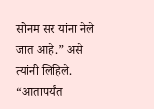सोनम सर यांना नेले जात आहे.” असे त्यांनी लिहिले. “आतापर्यंत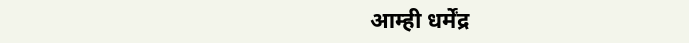आम्ही धर्मेंद्र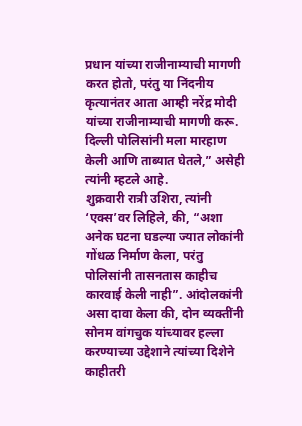प्रधान यांच्या राजीनाम्याची मागणी करत होतो, परंतु या निंदनीय कृत्यानंतर आता आम्ही नरेंद्र मोदी यांच्या राजीनाम्याची मागणी करू. दिल्ली पोलिसांनी मला मारहाण केली आणि ताब्यात घेतले,” असेही त्यांनी म्हटले आहे.
शुक्रवारी रात्री उशिरा, त्यांनी ‘एक्स’वर लिहिले, की, “अशा अनेक घटना घडल्या ज्यात लोकांनी गोंधळ निर्माण केला, परंतु पोलिसांनी तासनतास काहीच कारवाई केली नाही”. आंदोलकांनी असा दावा केला की, दोन व्यक्तींनी सोनम वांगचुक यांच्यावर हल्ला करण्याच्या उद्देशाने त्यांच्या दिशेने काहीतरी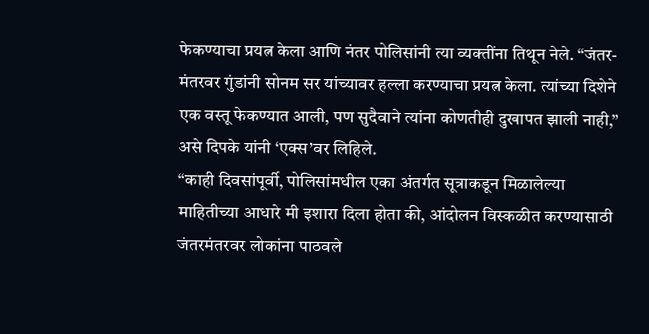फेकण्याचा प्रयत्न केला आणि नंतर पोलिसांनी त्या व्यक्तींना तिथून नेले. “जंतर-मंतरवर गुंडांनी सोनम सर यांच्यावर हल्ला करण्याचा प्रयत्न केला. त्यांच्या दिशेने एक वस्तू फेकण्यात आली, पण सुदैवाने त्यांना कोणतीही दुखापत झाली नाही,” असे दिपके यांनी ‘एक्स’वर लिहिले.
“काही दिवसांपूर्वी, पोलिसांमधील एका अंतर्गत सूत्राकडून मिळालेल्या माहितीच्या आधारे मी इशारा दिला होता की, आंदोलन विस्कळीत करण्यासाठी जंतरमंतरवर लोकांना पाठवले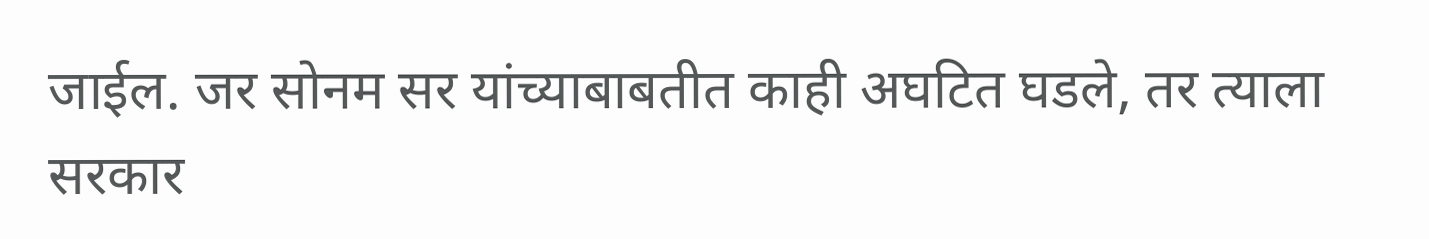जाईल. जर सोनम सर यांच्याबाबतीत काही अघटित घडले, तर त्याला सरकार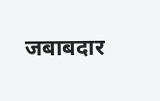जबाबदार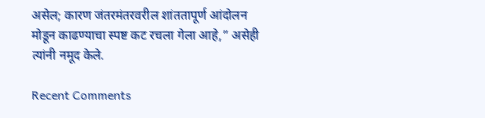असेल; कारण जंतरमंतरवरील शांततापूर्ण आंदोलन मोडून काढण्याचा स्पष्ट कट रचला गेला आहे,” असेही त्यांनी नमूद केले.

Recent Comments